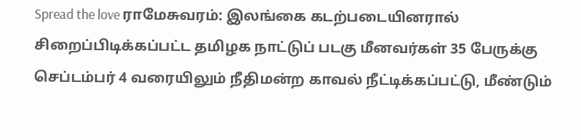Spread the love ராமேசுவரம்: இலங்கை கடற்படையினரால் சிறைப்பிடிக்கப்பட்ட தமிழக நாட்டுப் படகு மீனவர்கள் 35 பேருக்கு செப்டம்பர் 4 வரையிலும் நீதிமன்ற காவல் நீட்டிக்கப்பட்டு, மீண்டும்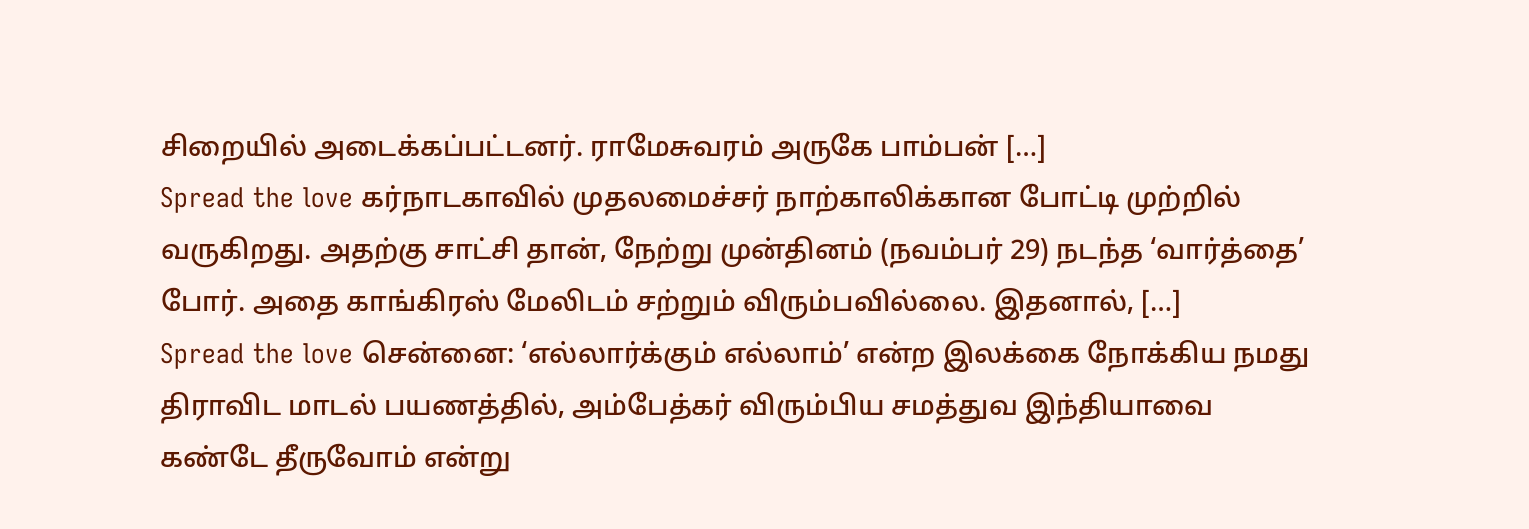சிறையில் அடைக்கப்பட்டனர். ராமேசுவரம் அருகே பாம்பன் […]
Spread the love கர்நாடகாவில் முதலமைச்சர் நாற்காலிக்கான போட்டி முற்றில் வருகிறது. அதற்கு சாட்சி தான், நேற்று முன்தினம் (நவம்பர் 29) நடந்த ‘வார்த்தை’ போர். அதை காங்கிரஸ் மேலிடம் சற்றும் விரும்பவில்லை. இதனால், […]
Spread the love சென்னை: ‘எல்லார்க்கும் எல்லாம்’ என்ற இலக்கை நோக்கிய நமது திராவிட மாடல் பயணத்தில், அம்பேத்கர் விரும்பிய சமத்துவ இந்தியாவை கண்டே தீருவோம் என்று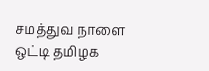சமத்துவ நாளை ஒட்டி தமிழக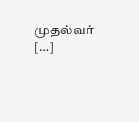முதல்வர் […]